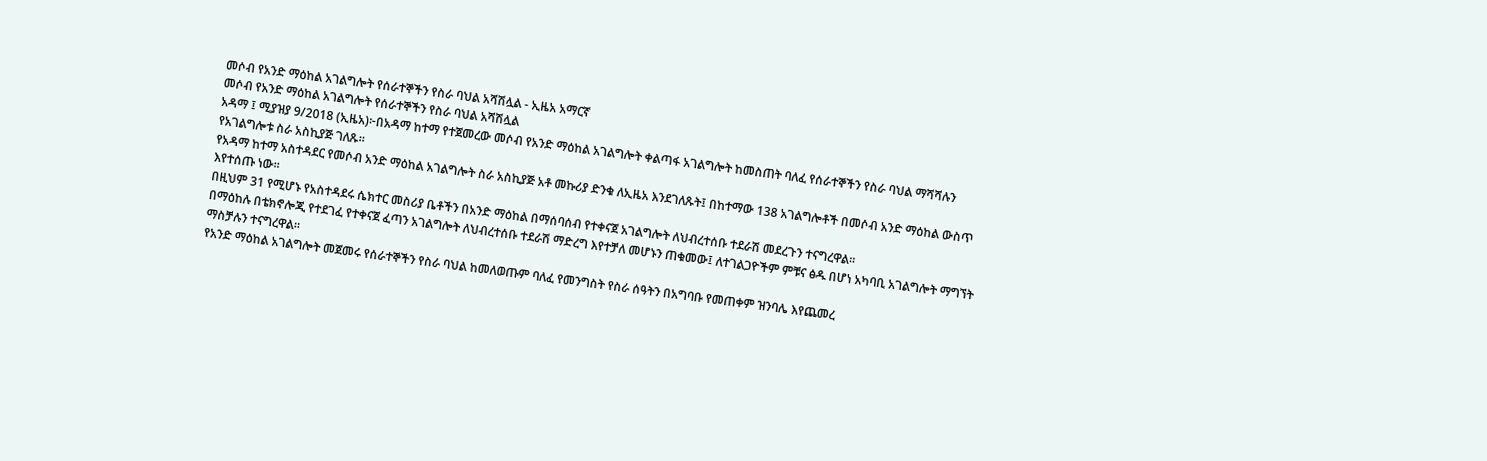መሶብ የአንድ ማዕከል አገልግሎት የሰራተኞችን የስራ ባህል አሻሽሏል - ኢዜአ አማርኛ
መሶብ የአንድ ማዕከል አገልግሎት የሰራተኞችን የስራ ባህል አሻሽሏል
አዳማ ፤ ሚያዝያ 9/2018 (ኢዜአ)፦በአዳማ ከተማ የተጀመረው መሶብ የአንድ ማዕከል አገልግሎት ቀልጣፋ አገልግሎት ከመስጠት ባለፈ የሰራተኞችን የስራ ባህል ማሻሻሉን የአገልግሎቱ ስራ አስኪያጅ ገለጹ።
የአዳማ ከተማ አስተዳደር የመሶብ አንድ ማዕከል አገልግሎት ስራ አስኪያጅ አቶ መኩሪያ ድንቁ ለኢዜአ እንደገለጹት፤ በከተማው 138 አገልግሎቶች በመሶብ አንድ ማዕከል ውስጥ እየተሰጡ ነው።
በዚህም 31 የሚሆኑ የአስተዳደሩ ሴክተር መስሪያ ቤቶችን በአንድ ማዕከል በማሰባሰብ የተቀናጀ አገልግሎት ለህብረተሰቡ ተደራሽ መደረጉን ተናግረዋል።
በማዕከሉ በቴክኖሎጂ የተደገፈ የተቀናጀ ፈጣን አገልግሎት ለህብረተሰቡ ተደራሽ ማድረግ እየተቻለ መሆኑን ጠቁመው፤ ለተገልጋዮችም ምቹና ፅዱ በሆነ አካባቢ አገልግሎት ማግኘት ማስቻሉን ተናግረዋል።
የአንድ ማዕከል አገልግሎት መጀመሩ የሰራተኞችን የስራ ባህል ከመለወጡም ባለፈ የመንግስት የስራ ሰዓትን በአግባቡ የመጠቀም ዝንባሌ እየጨመረ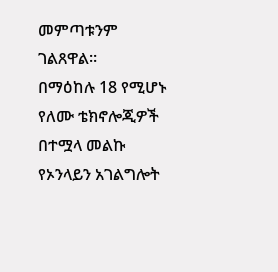መምጣቱንም ገልጸዋል።
በማዕከሉ 18 የሚሆኑ የለሙ ቴክኖሎጂዎች በተሟላ መልኩ የኦንላይን አገልግሎት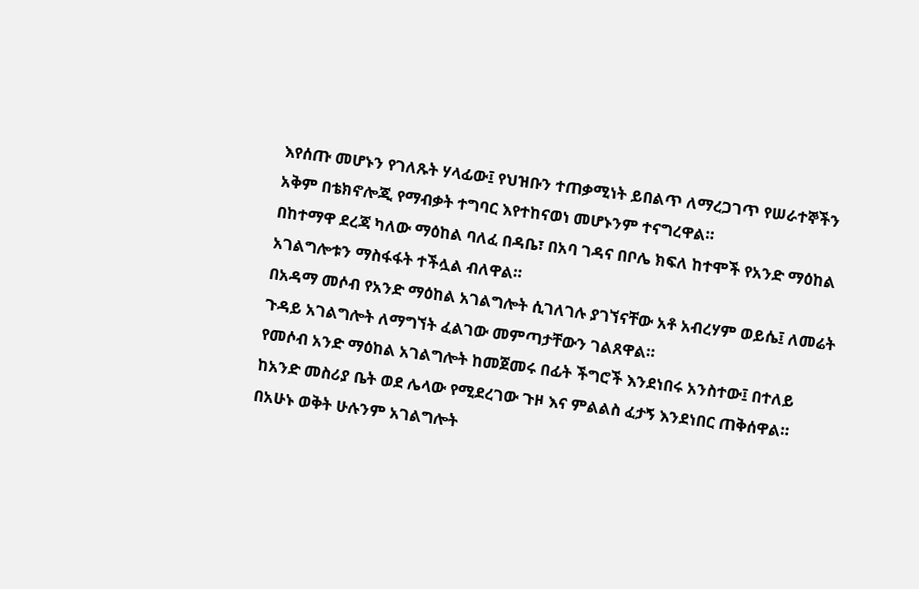እየሰጡ መሆኑን የገለጹት ሃላፊው፤ የህዝቡን ተጠቃሚነት ይበልጥ ለማረጋገጥ የሠራተኞችን አቅም በቴክኖሎጂ የማብቃት ተግባር እየተከናወነ መሆኑንም ተናግረዋል።
በከተማዋ ደረጃ ካለው ማዕከል ባለፈ በዳቤ፣ በአባ ገዳና በቦሌ ክፍለ ከተሞች የአንድ ማዕከል አገልግሎቱን ማስፋፋት ተችሏል ብለዋል።
በአዳማ መሶብ የአንድ ማዕከል አገልግሎት ሲገለገሉ ያገኘናቸው አቶ አብረሃም ወይሴ፤ ለመሬት ጉዳይ አገልግሎት ለማግኘት ፈልገው መምጣታቸውን ገልጸዋል።
የመሶብ አንድ ማዕከል አገልግሎት ከመጀመሩ በፊት ችግሮች እንደነበሩ አንስተው፤ በተለይ ከአንድ መስሪያ ቤት ወደ ሌላው የሚደረገው ጉዞ እና ምልልስ ፈታኝ እንደነበር ጠቅሰዋል።
በአሁኑ ወቅት ሁሉንም አገልግሎት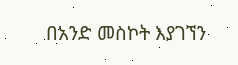በአንድ መስኮት እያገኘን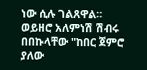ነው ሲሉ ገልጸዋል።
ወይዘሮ አለምነሽ ሽብሩ በበኩላቸው "ከበር ጀምሮ ያለው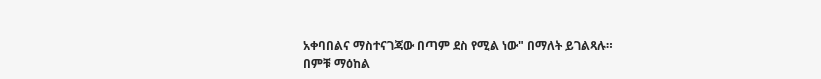አቀባበልና ማስተናገጃው በጣም ደስ የሚል ነው" በማለት ይገልጻሉ።
በምቹ ማዕከል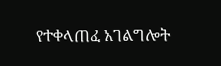የተቀላጠፈ አገልግሎት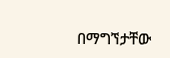በማግኘታቸው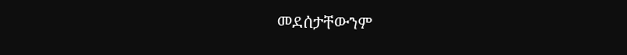መደሰታቸውንም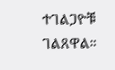ተገልጋዮቹ ገልጸዋል።